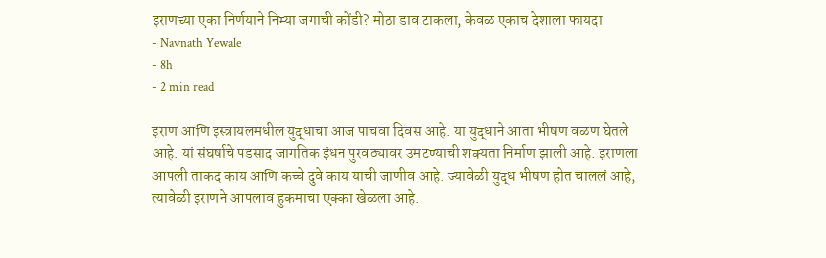इराणच्या एका निर्णयाने निम्या जगाची कोंडी? मोठा डाव टाकला, केवळ एकाच देशाला फायदा
- Navnath Yewale
- 8h
- 2 min read

इराण आणि इस्त्रायलमधील युद्धाचा आज पाचवा दिवस आहे. या युद्धाने आता भीषण वळण घेतले आहे. यां संघर्षाचे पडसाद जागतिक इंधन पुरवठ्यावर उमटण्याची शक्यता निर्माण झाली आहे. इराणला आपली ताकद काय आणि कच्चे दुवे काय याची जाणीव आहे. ज्यावेळी युद्ध भीषण होत चाललं आहे, त्यावेळी इराणने आपलाव हुकमाचा एक्का खेळला आहे.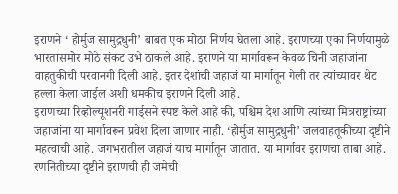इराणने ‘ होर्मुज सामुद्रधुनी’ बाबत एक मोठा निर्णय घेतला आहे. इराणच्या एका निर्णयामुळे भारतासमोर मोठे संकट उभे ठाकले आहे. इराणने या मार्गावरून केवळ चिनी जहाजांना वाहतुकीची परवानगी दिली आहे. इतर देशांची जहाजं या मार्गातून गेली तर त्यांच्यावर थेट हल्ला केला जाईल अशी धमकीच इराणने दिली आहे.
इराणच्या रिव्होल्यूशनरी गार्ड्सने स्पष्ट केले आहे की, पश्चिम देश आणि त्यांच्या मित्रराष्ट्रांच्या जहाजांना या मार्गावरून प्रवेश दिला जाणार नाही. ‘होर्मुज सामुद्रधुनी’ जलवाहतूकीच्या दृष्टीने महत्वाची आहे. जगभरातील जहाजं याच मार्गातून जातात. या मार्गावर इराणचा ताबा आहे. रणनितीच्या दृष्टीने इराणची ही जमेची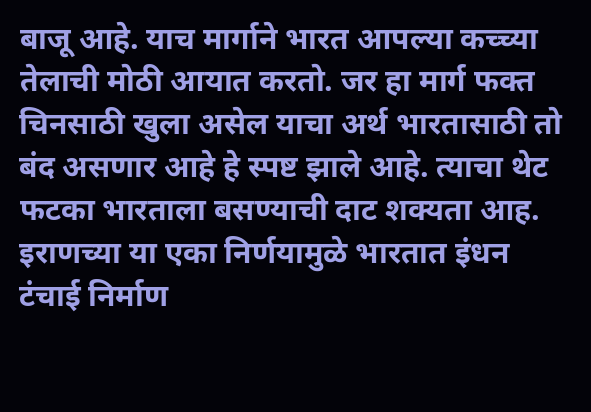बाजू आहे. याच मार्गाने भारत आपल्या कच्च्या तेलाची मोठी आयात करतो. जर हा मार्ग फक्त चिनसाठी खुला असेल याचा अर्थ भारतासाठी तो बंद असणार आहे हे स्पष्ट झाले आहे. त्याचा थेट फटका भारताला बसण्याची दाट शक्यता आह. इराणच्या या एका निर्णयामुळे भारतात इंधन टंचाई निर्माण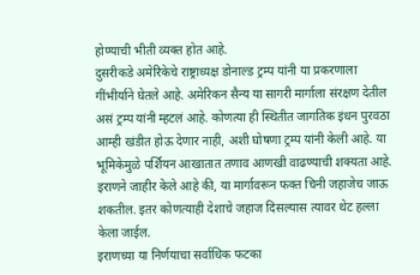होण्याची भीती व्यक्त होत आहे.
दुसरीकडे अमेरिकेचे राष्ट्राध्यक्ष डोनाल्ड ट्रम्प यांनी या प्रकरणाला गींभीर्याने घेतले आहे. अमेरिकन सैन्य या सागरी मार्गाला संरक्षण देतील असं ट्रम्प यांनी म्हटलं आहे. कोणत्या ही स्थितीत जागतिक इंधन पुरवठा आम्ही खंडीत होऊ देणार नाही, अशी घोषणा ट्रम्प यांनी केली आहे. या भूमिकेमुळे पर्शियन आखातात तणाव आणखी वाढण्याची शक्यता आहे. इराणने जाहीर केले आहे की, या मार्गावरून फक्त चिनी जहाजेच जाऊ शकतील. इतर कोणत्याही देशाचे जहाज दिसल्यास त्यावर थेट हल्ला केला जाईल.
इराणच्या या निर्णयाचा सर्वाधिक फटका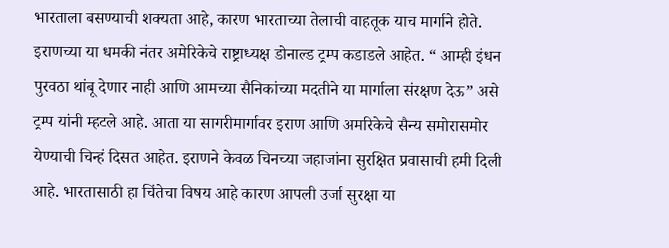भारताला बसण्याची शक्यता आहे, कारण भारताच्या तेलाची वाहतूक याच मार्गाने होते.
इराणच्या या धमकी नंतर अमेरिकेचे राष्ट्राध्यक्ष डोनाल्ड ट्रम्प कडाडले आहेत. “ आम्ही इंधन पुरवठा थांबू देणार नाही आणि आमच्या सैनिकांच्या मदतीने या मार्गाला संरक्षण देऊ” असे ट्रम्प यांनी म्हटले आहे. आता या सागरीमार्गावर इराण आणि अमरिकेचे सैन्य समोरासमोर येण्याची चिन्हं दिसत आहेत. इराणने केवळ चिनच्या जहाजांना सुरक्षित प्रवासाची हमी दिली आहे. भारतासाठी हा चिंतेचा विषय आहे कारण आपली उर्जा सुरक्षा या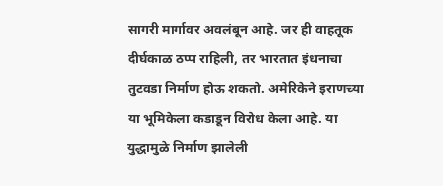सागरी मार्गावर अवलंबून आहे. जर ही वाहतूक दीर्घकाळ ठप्प राहिली, तर भारतात इंधनाचा तुटवडा निर्माण होऊ शकतो. अमेरिकेने इराणच्या या भूमिकेला कडाडून विरोध केला आहे. या युद्धामुळे निर्माण झालेली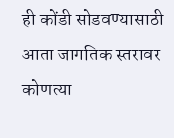ही कोंडी सोडवण्यासाठी आता जागतिक स्तरावर कोणत्या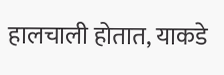हालचाली होतात, याकडे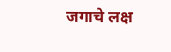जगाचे लक्ष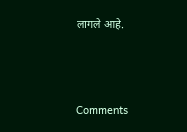लागले आहे.



Comments